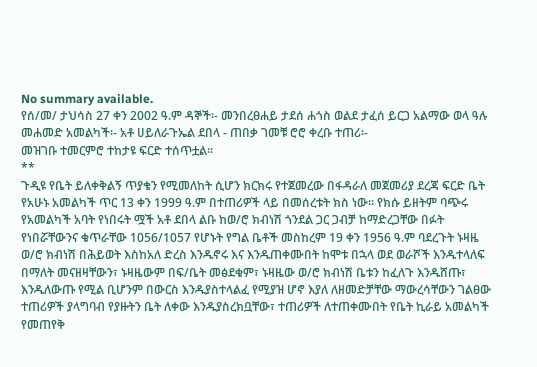No summary available.
የሰ/መ/ ታህሳስ 27 ቀን 2002 ዓ.ም ዳኞች፡- መንበረፀሐይ ታደሰ ሐጎስ ወልደ ታፈሰ ይርጋ አልማው ወላ ዓሉ መሐመድ አመልካች፡- አቶ ሀይለራጉኤል ደበላ - ጠበቃ ገመቹ ሮሮ ቀረቡ ተጠሪ፡-
መዝገቡ ተመርምሮ ተከታዩ ፍርድ ተሰጥቷል።
**
ጉዲዩ የቤት ይለቀቅልኝ ጥያቄን የሚመለከት ሲሆን ክርክሩ የተጀመረው በፋዳራለ መጀመሪያ ደረጃ ፍርድ ቤት የአሁኑ አመልካች ጥር 13 ቀን 1999 ዓ.ም በተጠሪዎች ላይ በመሰረቱት ክስ ነው። የክሱ ይዘትም ባጭሩ የአመልካች አባት የነበሩት ሟች አቶ ደበላ ልቡ ከወ/ሮ ክብነሽ ጎንደል ጋር ጋብቻ ከማድረጋቸው በፉት የነበሯቸውንና ቁጥራቸው 1056/1057 የሆኑት የግል ቤቶች መስከረም 19 ቀን 1956 ዓ.ም ባደረጉት ኑዛዜ ወ/ሮ ክብነሽ በሕይወት እስከአለ ድረስ እንዱኖሩ እና እንዱጠቀሙበት ከሞቱ በኋላ ወደ ወራሾች እንዱተላለፍ በማለት መናዘዛቸውን፣ ኑዛዜውም በፍ/ቤት መፅደቁም፣ ኑዛዜው ወ/ሮ ክብነሽ ቤቱን ከፈለጉ እንዱሸጡ፣ እንዱለውጡ የሚል ቢሆንም በውርስ እንዱያስተላልፈ የሚያዝ ሆኖ እያለ ለዘመድቻቸው ማውረሳቸውን ገልፀው ተጠሪዎች ያላግባብ የያዙትን ቤት ለቀው እንዱያስረክቧቸው፣ ተጠሪዎች ለተጠቀሙበት የቤት ኪራይ አመልካች የመጠየቅ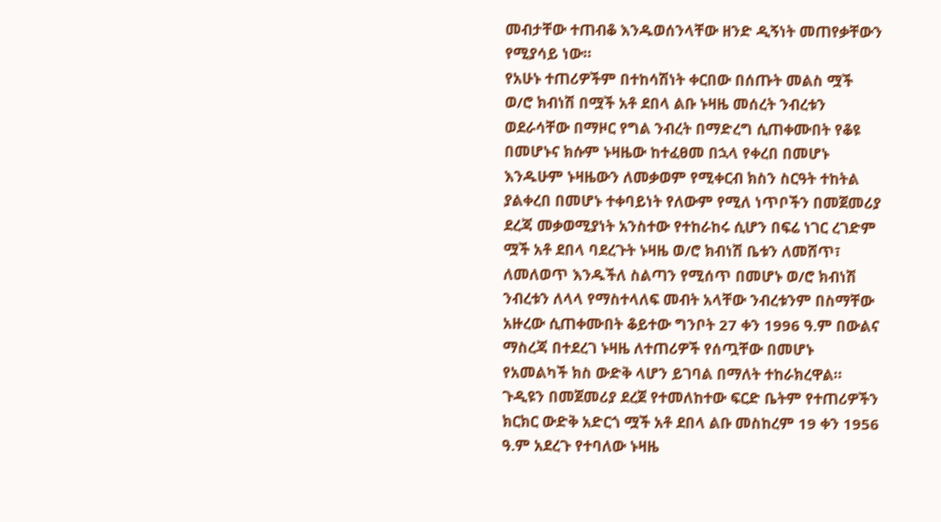መብታቸው ተጠብቆ እንዱወሰንላቸው ዘንድ ዲኝነት መጠየቃቸውን የሚያሳይ ነው።
የአሁኑ ተጠሪዎችም በተከሳሽነት ቀርበው በሰጡት መልስ ሟች ወ/ሮ ክብነሽ በሟች አቶ ደበላ ልቡ ኑዛዜ መሰረት ንብረቱን ወደራሳቸው በማዞር የግል ንብረት በማድረግ ሲጠቀሙበት የቆዩ በመሆኑና ክሱም ኑዛዜው ከተፈፀመ በኋላ የቀረበ በመሆኑ እንዱሁም ኑዛዜውን ለመቃወም የሚቀርብ ክስን ስርዓት ተከትል ያልቀረበ በመሆኑ ተቀባይነት የለውም የሚለ ነጥቦችን በመጀመሪያ ደረጃ መቃወሚያነት አንስተው የተከራከሩ ሲሆን በፍሬ ነገር ረገድም ሟች አቶ ደበላ ባደረጉት ኑዛዜ ወ/ሮ ክብነሽ ቤቱን ለመሸጥ፣ ለመለወጥ እንዱችለ ስልጣን የሚሰጥ በመሆኑ ወ/ሮ ክብነሽ ንብረቱን ለላላ የማስተላለፍ መብት አላቸው ንብረቱንም በስማቸው አዙረው ሲጠቀሙበት ቆይተው ግንቦት 27 ቀን 1996 ዓ.ም በውልና ማስረጃ በተደረገ ኑዛዜ ለተጠሪዎች የሰጧቸው በመሆኑ የአመልካች ክስ ውድቅ ላሆን ይገባል በማለት ተከራክረዋል። ጉዲዩን በመጀመሪያ ደረጀ የተመለከተው ፍርድ ቤትም የተጠሪዎችን ክርክር ውድቅ አድርጎ ሟች አቶ ደበላ ልቡ መስከረም 19 ቀን 1956 ዓ.ም አደረጉ የተባለው ኑዛዜ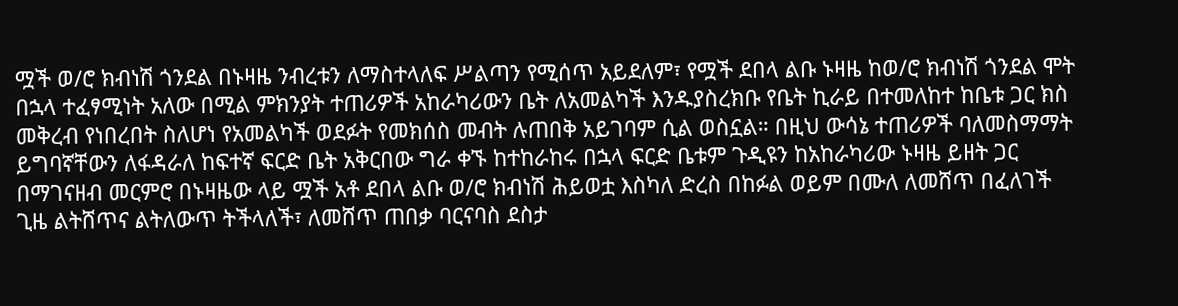ሟች ወ/ሮ ክብነሽ ጎንደል በኑዛዜ ንብረቱን ለማስተላለፍ ሥልጣን የሚሰጥ አይደለም፣ የሟች ደበላ ልቡ ኑዛዜ ከወ/ሮ ክብነሽ ጎንደል ሞት በኋላ ተፈፃሚነት አለው በሚል ምክንያት ተጠሪዎች አከራካሪውን ቤት ለአመልካች እንዱያስረክቡ የቤት ኪራይ በተመለከተ ከቤቱ ጋር ክስ መቅረብ የነበረበት ስለሆነ የአመልካች ወደፉት የመክሰስ መብት ሉጠበቅ አይገባም ሲል ወስኗል። በዚህ ውሳኔ ተጠሪዎች ባለመስማማት ይግባኛቸውን ለፋዳራለ ከፍተኛ ፍርድ ቤት አቅርበው ግራ ቀኙ ከተከራከሩ በኋላ ፍርድ ቤቱም ጉዲዩን ከአከራካሪው ኑዛዜ ይዘት ጋር በማገናዘብ መርምሮ በኑዛዜው ላይ ሟች አቶ ደበላ ልቡ ወ/ሮ ክብነሽ ሕይወቷ እስካለ ድረስ በከፉል ወይም በሙለ ለመሸጥ በፈለገች ጊዜ ልትሸጥና ልትለውጥ ትችላለች፣ ለመሸጥ ጠበቃ ባርናባስ ደስታ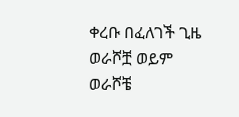ቀረቡ በፈለገች ጊዜ ወራሾቿ ወይም ወራሾቼ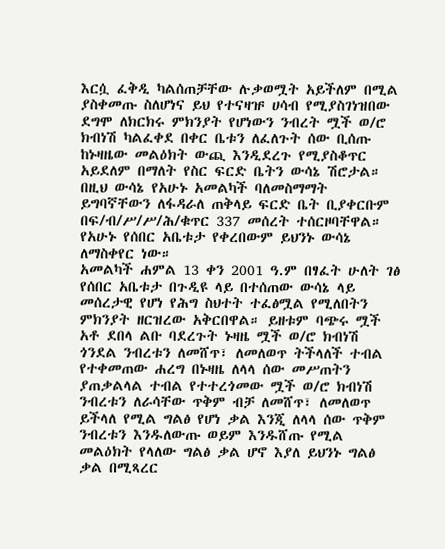እርሷ ፈቅዲ ካልሰጠቻቸው ሉቃወሟት አይችለም በሚል ያስቀመጡ ስለሆነና ይህ የተናዛዡ ሀሳብ የሚያስገነዝበው ደግሞ ለክርክሩ ምክንያት የሆነውን ንብረት ሟች ወ/ሮ ክብነሽ ካልፈቀደ በቀር ቤቱን ለፈለጉት ሰው ቢሰጡ ከኑዛዜው መልዕክት ውጪ እንዲደረጉ የሚያስቆጥር አይደለም በማለት የስር ፍርድ ቤትን ውሳኔ ሽሮታል። በዚህ ውሳኔ የአሁኑ አመልካች ባለመስማማት ይግባኛቸውን ለፋዳራለ ጠቅላይ ፍርድ ቤት ቢያቀርቡም በፍ/ብ/ሥ/ሥ/ሕ/ቁጥር 337 መሰረት ተሰርዞባቸዋል። የአሁኑ የሰበር አቤቱታ የቀረበውም ይህንኑ ውሳኔ ለማስቀየር ነው።
አመልካች ሐምል 13 ቀን 2001 ዓ.ም በፃፈት ሁለት ገፅ የሰበር አቤቱታ በጉዲዩ ላይ በተሰጠው ውሳኔ ላይ መሰረታዊ የሆነ የሕግ ስህተት ተፈፅሟል የሚለበትን ምክንያት ዘርዝረው አቅርበዋል። ይዘቱም ባጭሩ ሟች አቶ ደበላ ልቡ ባደረጉት ኑዛዜ ሟች ወ/ሮ ክብነሽ ጎንደል ንብረቱን ለመሸጥ፣ ለመለወጥ ትችላለች ተብል የተቀመጠው ሐረግ በኑዛዜ ለላላ ሰው መሥጠትን ያጠቃልላል ተብል የተተረጎመው ሟች ወ/ሮ ክብነሽ ንብረቱን ለራሳቸው ጥቅም ብቻ ለመሸጥ፣ ለመለወጥ ይችላለ የሚል ግልፅ የሆነ ቃል እንጂ ለላላ ሰው ጥቅም ንብረቱን እንዱለውጡ ወይም እንዱሸጡ የሚል መልዕክት የላለው ግልፅ ቃል ሆኖ እያለ ይህንኑ ግልፅ ቃል በሚጻረር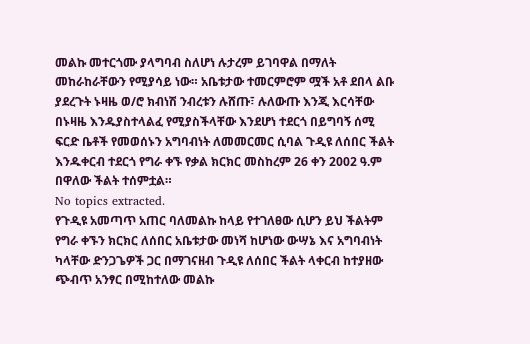መልኩ መተርጎሙ ያላግባብ ስለሆነ ሉታረም ይገባዋል በማለት መከራከራቸውን የሚያሳይ ነው። አቤቱታው ተመርምሮም ሟች አቶ ደበላ ልቡ ያደረጉት ኑዛዜ ወ/ሮ ክብነሽ ንብረቱን ሉሸጡ፣ ሉለውጡ እንጂ እርሳቸው በኑዛዜ እንዱያስተላልፈ የሚያስችላቸው እንደሆነ ተደርጎ በይግባኝ ሰሚ ፍርድ ቤቶች የመወሰኑን አግባብነት ለመመርመር ሲባል ጉዲዩ ለሰበር ችልት እንዱቀርብ ተደርጎ የግራ ቀኙ የቃል ክርክር መስከረም 26 ቀን 2002 ዓ.ም በዋለው ችልት ተሰምቷል።
No topics extracted.
የጉዲዩ አመጣጥ አጠር ባለመልኩ ከላይ የተገለፀው ሲሆን ይህ ችልትም የግራ ቀኙን ክርክር ለሰበር አቤቱታው መነሻ ከሆነው ውሣኔ እና አግባብነት ካላቸው ድንጋጌዎች ጋር በማገናዘብ ጉዲዩ ለሰበር ችልት ላቀርብ ከተያዘው ጭብጥ አንፃር በሚከተለው መልኩ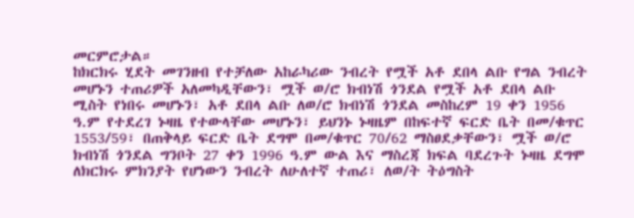መርምሮታል።
ከክርክሩ ሂደት መገንዘብ የተቻለው አከራካሪው ንብረት የሟች አቶ ደበላ ልቡ የግል ንብረት መሆኑን ተጠሪዎች አለመካዲቸውን፣ ሟች ወ/ሮ ክብነሽ ጎንደል የሟች አቶ ደበላ ልቡ ሚስት የነበሩ መሆኑን፣ አቶ ደበላ ልቡ ለወ/ሮ ክብነሽ ጎንደል መስከረም 19 ቀን 1956 ዓ.ም የተደረገ ኑዛዜ የተውላቸው መሆኑን፣ ይህንኑ ኑዛዜም በከፍተኛ ፍርድ ቤት በመ/ቁጥር 1553/59፣ በጠቅላይ ፍርድ ቤት ደግሞ በመ/ቁጥር 70/62 ማስፀደቃቸውን፣ ሟች ወ/ሮ ክብነሽ ጎንደል ግንቦት 27 ቀን 1996 ዓ.ም ውል እና ማስረጃ ክፍል ባደረጉት ኑዛዜ ደግሞ ለክርክሩ ምክንያት የሆነውን ንብረት ለሁለተኛ ተጠሪ፣ ለወ/ት ትዕግስት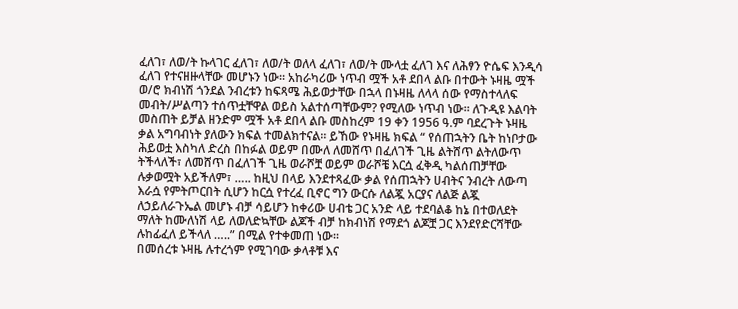ፈለገ፣ ለወ/ት ኩላገር ፈለገ፣ ለወ/ት ወለላ ፈለገ፣ ለወ/ት ሙላቷ ፈለገ እና ለሕፃን ዮሴፍ እንዲሳ ፈለገ የተናዘዙላቸው መሆኑን ነው። አከራካሪው ነጥብ ሟች አቶ ደበላ ልቡ በተውት ኑዛዜ ሟች ወ/ሮ ክብነሽ ጎንደል ንብረቱን ከፍጻሜ ሕይወታቸው በኋላ በኑዛዜ ለላላ ሰው የማስተላለፍ መብት/ሥልጣን ተሰጥቷቸዋል ወይስ አልተሰጣቸውም? የሚለው ነጥብ ነው። ለጉዲዩ እልባት መስጠት ይቻል ዘንድም ሟች አቶ ደበላ ልቡ መስከረም 19 ቀን 1956 ዓ.ም ባደረጉት ኑዛዜ ቃል አግባብነት ያለውን ክፍል ተመልክተናል። ይኸው የኑዛዜ ክፍል “ የሰጠኋትን ቤት ከነቦታው ሕይወቷ እስካለ ድረስ በከፉል ወይም በሙለ ለመሸጥ በፈለገች ጊዜ ልትሸጥ ልትለውጥ ትችላለች፣ ለመሸጥ በፈለገች ጊዜ ወራሾቿ ወይም ወራሾቼ እርሷ ፈቅዲ ካልሰጠቻቸው ሉቃወሟት አይችለም፣ ….. ከዚህ በላይ እንደተጻፈው ቃል የሰጠኋትን ሀብትና ንብረት ለውጣ እራሷ የምትጦርበት ሲሆን ከርሷ የተረፈ ቢኖር ግን ውርሱ ለልጇ አርያና ለልጅ ልጇ ለኃይለራጉኤል መሆኑ ብቻ ሳይሆን ከቀሪው ሀብቴ ጋር አንድ ላይ ተደባልቆ ከኔ በተወለደት ማለት ከሙለነሽ ላይ ለወለድኳቸው ልጆች ብቻ ከክብነሽ የማደጎ ልጆቿ ጋር እንደየድርሻቸው ሉከፊፈለ ይችላለ …..” በሚል የተቀመጠ ነው።
በመሰረቱ ኑዛዜ ሉተረጎም የሚገባው ቃላቶቹ እና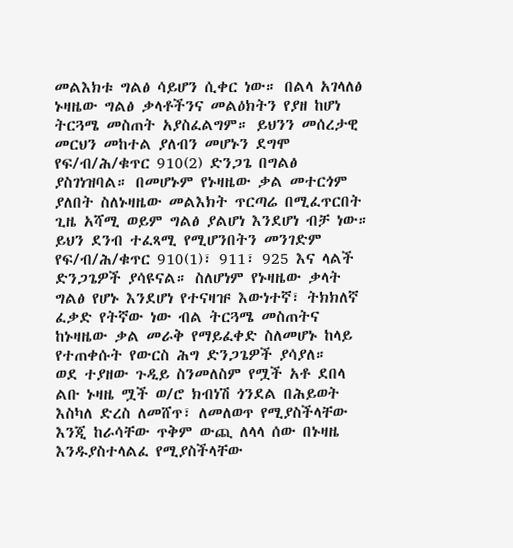መልእክቱ ግልፅ ሳይሆን ሲቀር ነው። በልላ አገላለፅ ኑዛዜው ግልፅ ቃላቶችንና መልዕክትን የያዘ ከሆነ ትርጓሜ መስጠት አያስፈልግም። ይህንን መሰረታዊ መርህን መከተል ያለብን መሆኑን ደግሞ የፍ/ብ/ሕ/ቁጥር 910(2) ድንጋጌ በግልፅ ያስገነዝባል። በመሆኑም የኑዛዜው ቃል መተርጎም ያለበት ስለኑዛዜው መልእክት ጥርጣሬ በሚፈጥርበት ጊዜ አሻሚ ወይም ግልፅ ያልሆነ እንደሆነ ብቻ ነው። ይህን ደንብ ተፈጻሚ የሚሆንበትን መንገድም የፍ/ብ/ሕ/ቁጥር 910(1)፣ 911፣ 925 እና ላልች ድንጋጌዎች ያሳዩናል። ስለሆነም የኑዛዜው ቃላት ግልፅ የሆኑ እንደሆነ የተናዛዡ እውነተኛ፣ ትክክለኛ ፈቃድ የትኛው ነው ብል ትርጓሜ መስጠትና ከኑዛዜው ቃል መራቅ የማይፈቀድ ስለመሆኑ ከላይ የተጠቀሱት የውርስ ሕግ ድንጋጌዎች ያሳያለ።
ወደ ተያዘው ጉዲይ ስንመለስም የሟች አቶ ደበላ ልቡ ኑዛዜ ሟች ወ/ሮ ክብነሽ ጎንደል በሕይወት እስካለ ድረስ ለመሸጥ፣ ለመለወጥ የሚያስችላቸው እንጂ ከራሳቸው ጥቅም ውጪ ለላላ ሰው በኑዛዜ እንዱያስተላልፈ የሚያስችላቸው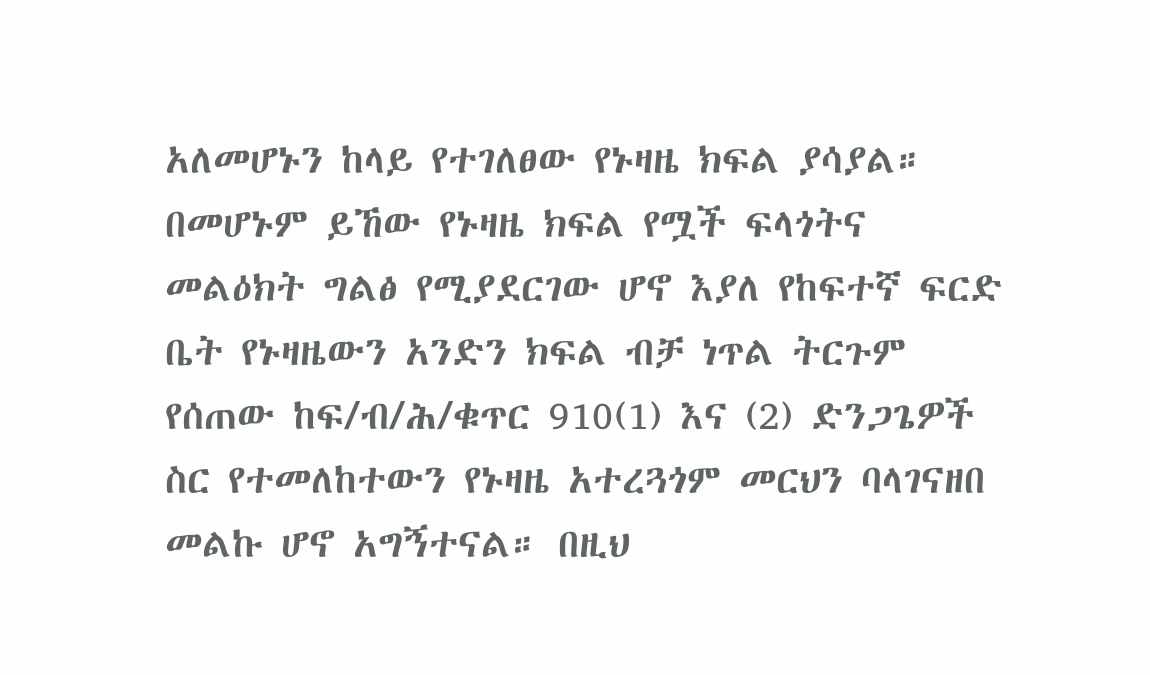አለመሆኑን ከላይ የተገለፀው የኑዛዜ ክፍል ያሳያል። በመሆኑም ይኸው የኑዛዜ ክፍል የሟች ፍላጎትና መልዕክት ግልፅ የሚያደርገው ሆኖ እያለ የከፍተኛ ፍርድ ቤት የኑዛዜውን አንድን ክፍል ብቻ ነጥል ትርጉም የሰጠው ከፍ/ብ/ሕ/ቁጥር 910(1) እና (2) ድንጋጌዎች ስር የተመለከተውን የኑዛዜ አተረጓጎም መርህን ባላገናዘበ መልኩ ሆኖ አግኝተናል። በዚህ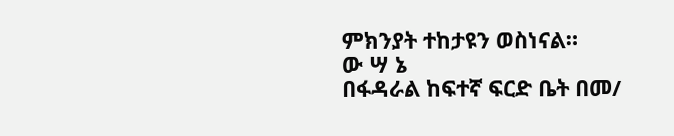ምክንያት ተከታዩን ወስነናል።
ው ሣ ኔ
በፋዳራል ከፍተኛ ፍርድ ቤት በመ/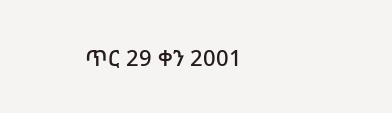ጥር 29 ቀን 2001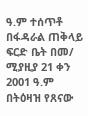ዓ.ም ተሰጥቶ በፋዳራል ጠቅላይ ፍርድ ቤት በመ/ ሚያዚያ 21 ቀን 2001 ዓ.ም በትዕዛዝ የጸናው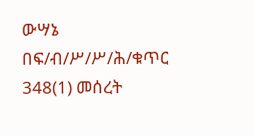ውሣኔ በፍ/ብ/ሥ/ሥ/ሕ/ቁጥር 348(1) መሰረት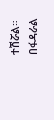ተሽሯል።
በፋዳራል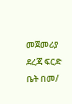መጀመሪያ ደረጃ ፍርድ ቤት በመ/